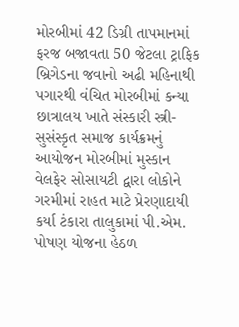મોરબીમાં 42 ડિગ્રી તાપમાનમાં ફરજ બજાવતા 50 જેટલા ટ્રાફિક બ્રિગેડના જવાનો અઢી મહિનાથી પગારથી વંચિત મોરબીમાં કન્યા છાત્રાલય ખાતે સંસ્કારી સ્ત્રી-સુસંસ્કૃત સમાજ કાર્યક્રમનું આયોજન મોરબીમાં મુસ્કાન વેલફેર સોસાયટી દ્વારા લોકોને ગરમીમાં રાહત માટે પ્રેરણાદાયી કર્યા ટંકારા તાલુકામાં પી.એમ. પોષણ યોજના હેઠળ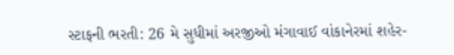સ્ટાફની ભરતી: 26 મે સુધીમાં અરજીઓ મંગાવાઈ વાંકાનેરમાં શહેર-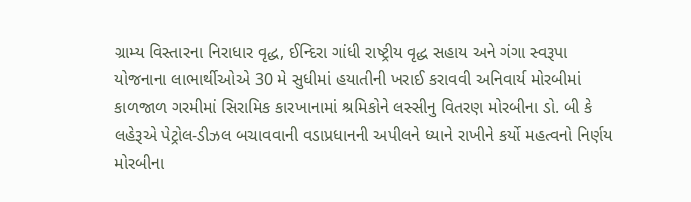ગ્રામ્ય વિસ્તારના નિરાધાર વૃદ્ધ, ઈન્દિરા ગાંધી રાષ્ટ્રીય વૃદ્ધ સહાય અને ગંગા સ્વરૂપા યોજનાના લાભાર્થીઓએ 30 મે સુધીમાં હયાતીની ખરાઈ કરાવવી અનિવાર્ય મોરબીમાં કાળજાળ ગરમીમાં સિરામિક કારખાનામાં શ્રમિકોને લસ્સીનુ વિતરણ મોરબીના ડો. બી કે લહેરૂએ પેટ્રોલ-ડીઝલ બચાવવાની વડાપ્રધાનની અપીલને ધ્યાને રાખીને કર્યો મહત્વનો નિર્ણય મોરબીના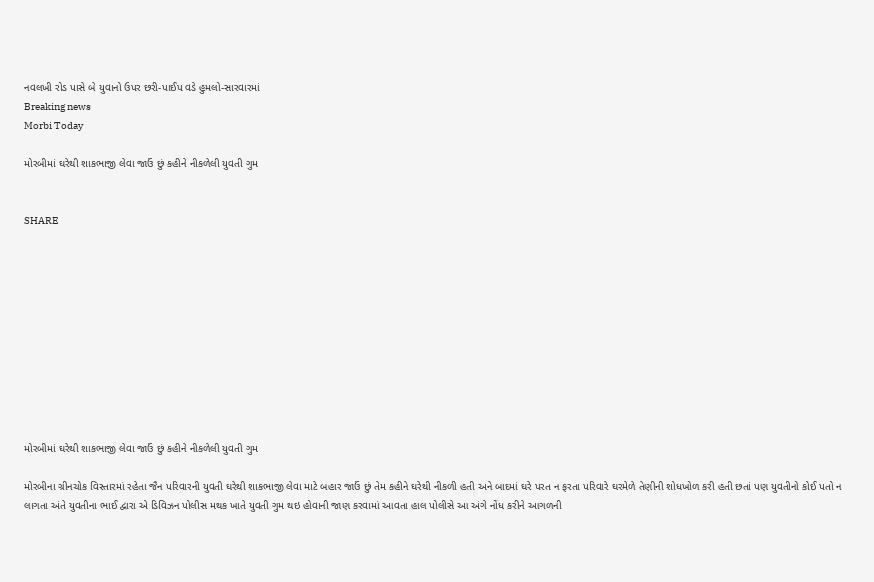નવલખી રોડ પાસે બે યુવાનો ઉપર છરી-પાઈપ વડે હુમલો-સારવારમાં
Breaking news
Morbi Today

મોરબીમાં ઘરેથી શાકભાજી લેવા જાઉં છું કહીને નીકળેલી યુવતી ગુમ


SHARE











મોરબીમાં ઘરેથી શાકભાજી લેવા જાઉં છું કહીને નીકળેલી યુવતી ગુમ

મોરબીના ગ્રીનચોક વિસ્તારમાં રહેતા જૈન પરિવારની યુવતી ઘરેથી શાકભાજી લેવા માટે બહાર જાઉં છું તેમ કહીને ઘરેથી નીકળી હતી અને બાદમાં ઘરે પરત ન ફરતા પરિવારે ઘરમેળે તેણીની શોધખોળ કરી હતી છતાં પણ યુવતીનો કોઈ પતો ન લાગતા અંતે યુવતીના ભાઈ દ્વારા એ ડિવિઝન પોલીસ મથક ખાતે યુવતી ગુમ થઇ હોવાની જાણ કરવામાં આવતા હાલ પોલીસે આ અંગે નોંધ કરીને આગળની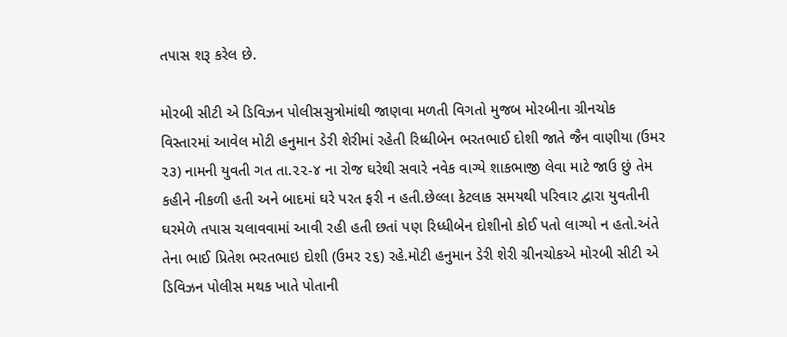તપાસ શરૂ કરેલ છે.

મોરબી સીટી એ ડિવિઝન પોલીસસુત્રોમાંથી જાણવા મળતી વિગતો મુજબ મોરબીના ગ્રીનચોક વિસ્તારમાં આવેલ મોટી હનુમાન ડેરી શેરીમાં રહેતી રિધ્ધીબેન ભરતભાઈ દોશી જાતે જૈન વાણીયા (ઉમર ૨૩) નામની યુવતી ગત તા.૨૨-૪ ના રોજ ઘરેથી સવારે નવેક વાગ્યે શાકભાજી લેવા માટે જાઉ છું તેમ કહીને નીકળી હતી અને બાદમાં ઘરે પરત ફરી ન હતી.છેલ્લા કેટલાક સમયથી પરિવાર દ્વારા યુવતીની ઘરમેળે તપાસ ચલાવવામાં આવી રહી હતી છતાં પણ રિધ્ધીબેન દોશીનો કોઈ પતો લાગ્યો ન હતો.અંતે તેના ભાઈ પ્રિતેશ ભરતભાઇ દોશી (ઉમર ૨૬) રહે.મોટી હનુમાન ડેરી શેરી ગ્રીનચોકએ મોરબી સીટી એ ડિવિઝન પોલીસ મથક ખાતે પોતાની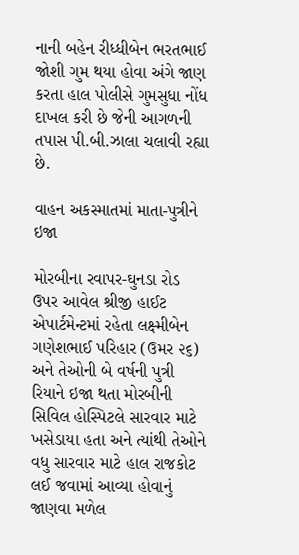નાની બહેન રીધ્ધીબેન ભરતભાઈ જોશી ગુમ થયા હોવા અંગે જાણ કરતા હાલ પોલીસે ગુમસુધા નોંધ દાખલ કરી છે જેની આગળની તપાસ પી.બી.ઝાલા ચલાવી રહ્યા છે.

વાહન અકસ્માતમાં માતા-પુત્રીને ઇજા

મોરબીના રવાપર-ઘુનડા રોડ ઉપર આવેલ શ્રીજી હાઈટ એપાર્ટમેન્ટમાં રહેતા લક્ષ્મીબેન ગણેશભાઈ પરિહાર (ઉમર ૨૬) અને તેઓની બે વર્ષની પુત્રી રિયાને ઇજા થતા મોરબીની સિવિલ હોસ્પિટલે સારવાર માટે ખસેડાયા હતા અને ત્યાંથી તેઓને વધુ સારવાર માટે હાલ રાજકોટ લઈ જવામાં આવ્યા હોવાનું જાણવા મળેલ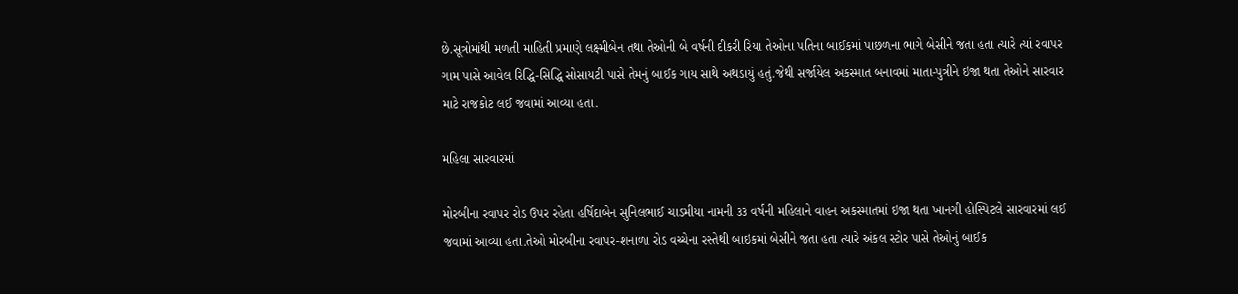છે.સૂત્રોમાંથી મળતી માહિતી પ્રમાણે લક્ષ્મીબેન તથા તેઓની બે વર્ષની દીકરી રિયા તેઓના પતિના બાઈકમાં પાછળના ભાગે બેસીને જતા હતા ત્યારે ત્યાં રવાપર ગામ પાસે આવેલ રિદ્ધિ-સિદ્ધિ સોસાયટી પાસે તેમનું બાઈક ગાય સાથે અથડાયું હતું.જેથી સર્જાયેલ અકસ્માત બનાવમાં માતા-પુત્રીને ઇજા થતા તેઓને સારવાર માટે રાજકોટ લઈ જવામાં આવ્યા હતા.

મહિલા સારવારમાં

મોરબીના રવાપર રોડ ઉપર રહેતા હર્ષિદાબેન સુનિલભાઈ ચાડમીયા નામની ૩૩ વર્ષની મહિલાને વાહન અકસ્માતમાં ઇજા થતા ખાનગી હોસ્પિટલે સારવારમાં લઈ જવામાં આવ્યા હતા.તેઓ મોરબીના રવાપર-શનાળા રોડ વચ્ચેના રસ્તેથી બાઇકમાં બેસીને જતા હતા ત્યારે અંકલ સ્ટોર પાસે તેઓનું બાઈક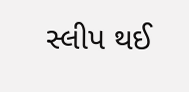સ્લીપ થઈ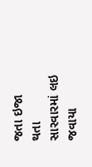જતા ઇજા થતા સારવારમાં લઇ જવાયા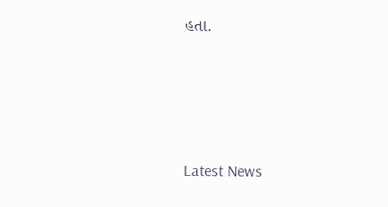હતા.






Latest News